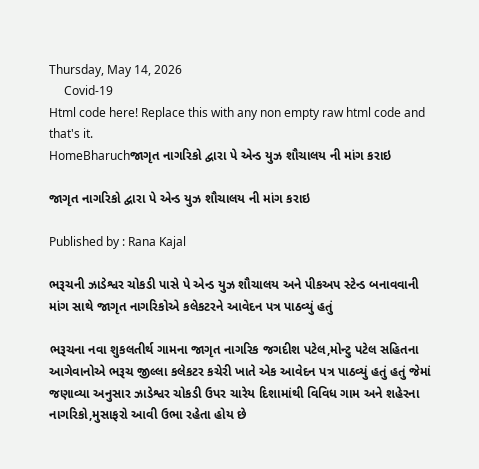Thursday, May 14, 2026
     Covid-19
Html code here! Replace this with any non empty raw html code and that's it.
HomeBharuchજાગૃત નાગરિકો દ્વારા પે એન્ડ યુઝ શૌચાલય ની માંગ કરાઇ

જાગૃત નાગરિકો દ્વારા પે એન્ડ યુઝ શૌચાલય ની માંગ કરાઇ

Published by : Rana Kajal

ભરૂચની ઝાડેશ્વર ચોકડી પાસે પે એન્ડ યુઝ શૌચાલય અને પીકઅપ સ્ટેન્ડ બનાવવાની માંગ સાથે જાગૃત નાગરિકોએ કલેકટરને આવેદન પત્ર પાઠવ્યું હતું

ભરૂચના નવા શુકલતીર્થ ગામના જાગૃત નાગરિક જગદીશ પટેલ,મોન્ટુ પટેલ સહિતના આગેવાનોએ ભરૂચ જીલ્લા કલેકટર કચેરી ખાતે એક આવેદન પત્ર પાઠવ્યું હતું હતું જેમાં જણાવ્યા અનુસાર ઝાડેશ્વર ચોકડી ઉપર ચારેય દિશામાંથી વિવિધ ગામ અને શહેરના નાગરિકો,મુસાફરો આવી ઉભા રહેતા હોય છે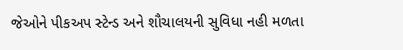જેઓને પીકઅપ સ્ટેન્ડ અને શૌચાલયની સુવિધા નહી મળતા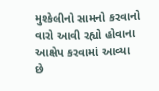મુશ્કેલીનો સામનો કરવાનો વારો આવી રહ્યો હોવાના આક્ષેપ કરવામાં આવ્યા છે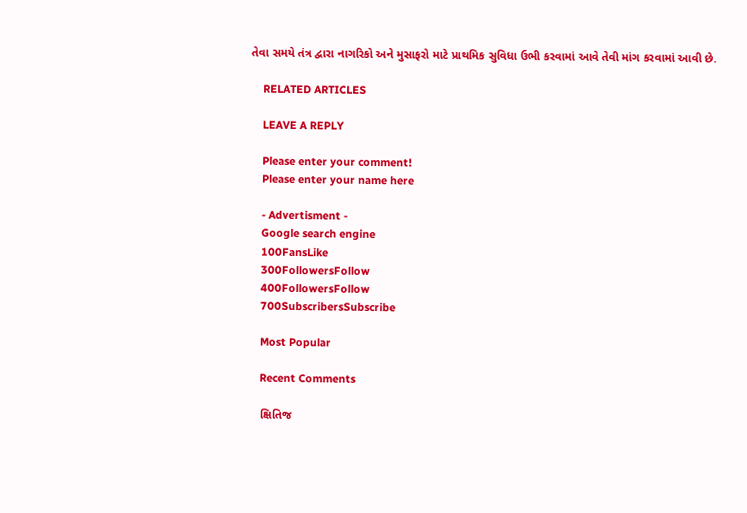તેવા સમયે તંત્ર દ્વારા નાગરિકો અને મુસાફરો માટે પ્રાથમિક સુવિધા ઉભી કરવામાં આવે તેવી માંગ કરવામાં આવી છે.

    RELATED ARTICLES

    LEAVE A REPLY

    Please enter your comment!
    Please enter your name here

    - Advertisment -
    Google search engine
    100FansLike
    300FollowersFollow
    400FollowersFollow
    700SubscribersSubscribe

    Most Popular

    Recent Comments

    ક્ષિતિજ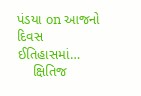પંડયા on આજનો દિવસ ઈતિહાસમાં…
    ક્ષિતિજ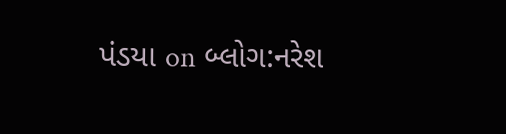પંડયા on બ્લોગ:નરેશ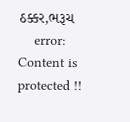ઠક્કર,ભરૂચ
    error: Content is protected !!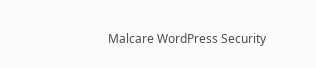Malcare WordPress Security